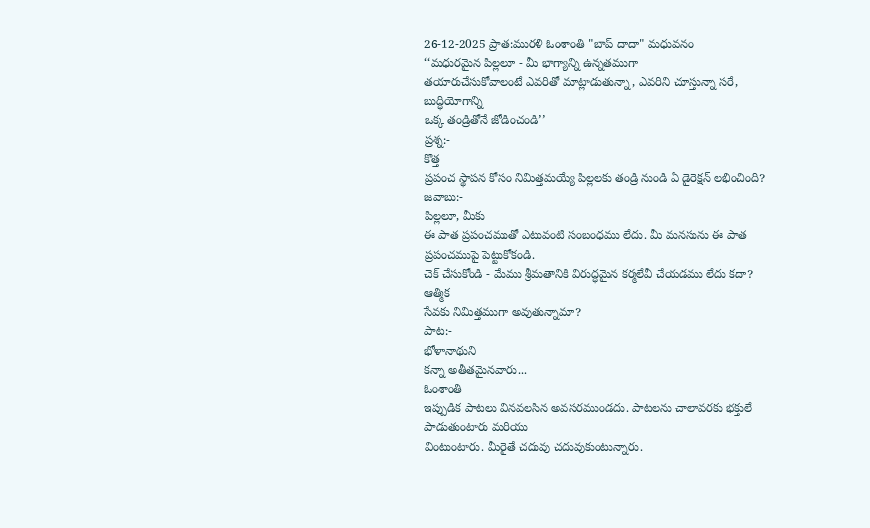26-12-2025 ప్రాత:మురళి ఓంశాంతి "బాప్ దాదా" మధువనం
‘‘మధురమైన పిల్లలూ - మీ భాగ్యాన్ని ఉన్నతముగా
తయారుచేసుకోవాలంటే ఎవరితో మాట్లాడుతున్నా, ఎవరిని చూస్తున్నా సరే, బుద్ధియోగాన్ని
ఒక్క తండ్రితోనే జోడించండి’’
ప్రశ్న:-
కొత్త
ప్రపంచ స్థాపన కోసం నిమిత్తమయ్యే పిల్లలకు తండ్రి నుండి ఏ డైరెక్షన్ లభించింది?
జవాబు:-
పిల్లలూ, మీకు
ఈ పాత ప్రపంచముతో ఎటువంటి సంబంధము లేదు. మీ మనసును ఈ పాత ప్రపంచముపై పెట్టుకోకండి.
చెక్ చేసుకోండి - మేము శ్రీమతానికి విరుద్ధమైన కర్మలేవీ చేయడము లేదు కదా? ఆత్మిక
సేవకు నిమిత్తముగా అవుతున్నామా?
పాట:-
భోళానాథుని
కన్నా అతీతమైనవారు...
ఓంశాంతి
ఇప్పుడిక పాటలు వినవలసిన అవసరముండదు. పాటలను చాలావరకు భక్తులే పాడుతుంటారు మరియు
వింటుంటారు. మీరైతే చదువు చదువుకుంటున్నారు.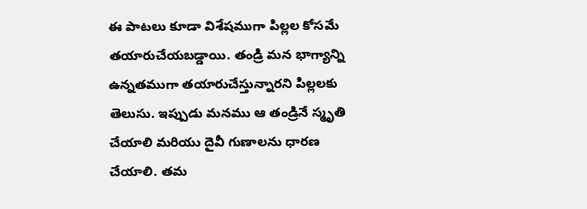ఈ పాటలు కూడా విశేషముగా పిల్లల కోసమే
తయారుచేయబడ్డాయి. తండ్రి మన భాగ్యాన్ని ఉన్నతముగా తయారుచేస్తున్నారని పిల్లలకు
తెలుసు. ఇప్పుడు మనము ఆ తండ్రినే స్మృతి చేయాలి మరియు దైవీ గుణాలను ధారణ చేయాలి. తమ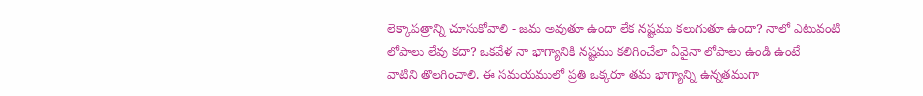లెక్కాపత్రాన్ని చూసుకోవాలి - జమ అవుతూ ఉందా లేక నష్టము కలుగుతూ ఉందా? నాలో ఎటువంటి
లోపాలు లేవు కదా? ఒకవేళ నా భాగ్యానికి నష్టము కలిగించేలా ఏవైనా లోపాలు ఉండి ఉంటే
వాటిని తొలగించాలి. ఈ సమయములో ప్రతి ఒక్కరూ తమ భాగ్యాన్ని ఉన్నతముగా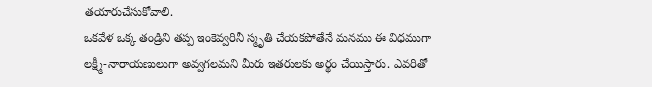తయారుచేసుకోవాలి.
ఒకవేళ ఒక్క తండ్రిని తప్ప ఇంకెవ్వరినీ స్మృతి చేయకపోతేనే మనము ఈ విధముగా
లక్ష్మీ-నారాయణులుగా అవ్వగలమని మీరు ఇతరులకు అర్థం చేయిస్తారు. ఎవరితో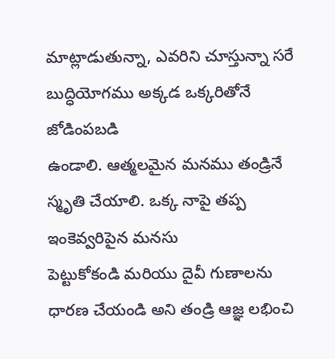మాట్లాడుతున్నా, ఎవరిని చూస్తున్నా సరే బుద్ధియోగము అక్కడ ఒక్కరితోనే జోడింపబడి
ఉండాలి. ఆత్మలమైన మనము తండ్రినే స్మృతి చేయాలి. ఒక్క నాపై తప్ప ఇంకెవ్వరిపైన మనసు
పెట్టుకోకండి మరియు దైవీ గుణాలను ధారణ చేయండి అని తండ్రి ఆజ్ఞ లభించి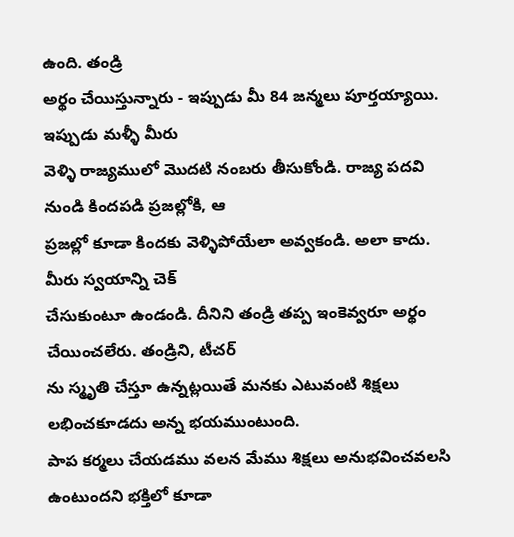ఉంది. తండ్రి
అర్థం చేయిస్తున్నారు - ఇప్పుడు మీ 84 జన్మలు పూర్తయ్యాయి. ఇప్పుడు మళ్ళీ మీరు
వెళ్ళి రాజ్యములో మొదటి నంబరు తీసుకోండి. రాజ్య పదవి నుండి కిందపడి ప్రజల్లోకి, ఆ
ప్రజల్లో కూడా కిందకు వెళ్ళిపోయేలా అవ్వకండి. అలా కాదు. మీరు స్వయాన్ని చెక్
చేసుకుంటూ ఉండండి. దీనిని తండ్రి తప్ప ఇంకెవ్వరూ అర్థం చేయించలేరు. తండ్రిని, టీచర్
ను స్మృతి చేస్తూ ఉన్నట్లయితే మనకు ఎటువంటి శిక్షలు లభించకూడదు అన్న భయముంటుంది.
పాప కర్మలు చేయడము వలన మేము శిక్షలు అనుభవించవలసి ఉంటుందని భక్తిలో కూడా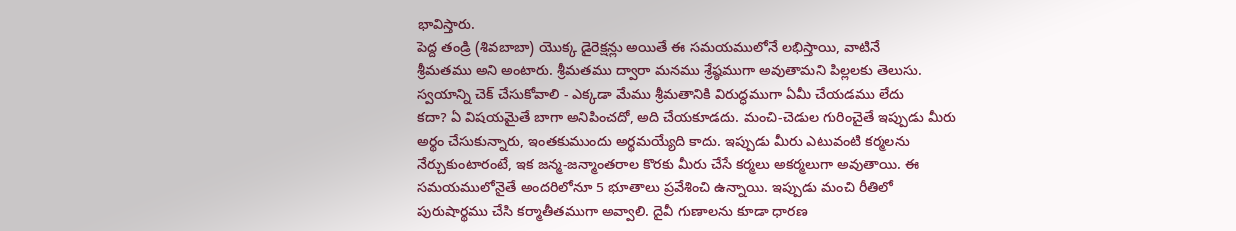భావిస్తారు.
పెద్ద తండ్రి (శివబాబా) యొక్క డైరెక్షన్లు అయితే ఈ సమయములోనే లభిస్తాయి, వాటినే
శ్రీమతము అని అంటారు. శ్రీమతము ద్వారా మనము శ్రేష్ఠముగా అవుతామని పిల్లలకు తెలుసు.
స్వయాన్ని చెక్ చేసుకోవాలి - ఎక్కడా మేము శ్రీమతానికి విరుద్ధముగా ఏమీ చేయడము లేదు
కదా? ఏ విషయమైతే బాగా అనిపించదో, అది చేయకూడదు. మంచి-చెడుల గురించైతే ఇప్పుడు మీరు
అర్థం చేసుకున్నారు, ఇంతకుముందు అర్థమయ్యేది కాదు. ఇప్పుడు మీరు ఎటువంటి కర్మలను
నేర్చుకుంటారంటే, ఇక జన్మ-జన్మాంతరాల కొరకు మీరు చేసే కర్మలు అకర్మలుగా అవుతాయి. ఈ
సమయములోనైతే అందరిలోనూ 5 భూతాలు ప్రవేశించి ఉన్నాయి. ఇప్పుడు మంచి రీతిలో
పురుషార్థము చేసి కర్మాతీతముగా అవ్వాలి. దైవీ గుణాలను కూడా ధారణ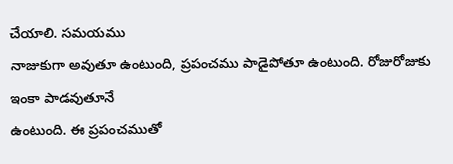చేయాలి. సమయము
నాజుకుగా అవుతూ ఉంటుంది, ప్రపంచము పాడైపోతూ ఉంటుంది. రోజురోజుకు ఇంకా పాడవుతూనే
ఉంటుంది. ఈ ప్రపంచముతో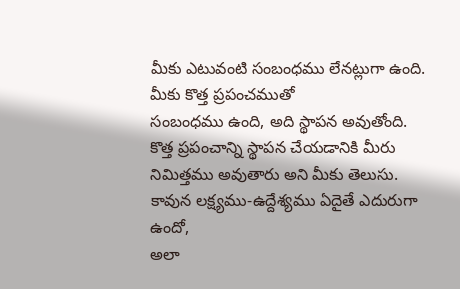మీకు ఎటువంటి సంబంధము లేనట్లుగా ఉంది. మీకు కొత్త ప్రపంచముతో
సంబంధము ఉంది, అది స్థాపన అవుతోంది. కొత్త ప్రపంచాన్ని స్థాపన చేయడానికి మీరు
నిమిత్తము అవుతారు అని మీకు తెలుసు. కావున లక్ష్యము-ఉద్దేశ్యము ఏదైతే ఎదురుగా ఉందో,
అలా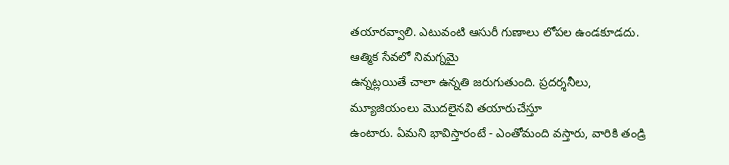తయారవ్వాలి. ఎటువంటి ఆసురీ గుణాలు లోపల ఉండకూడదు. ఆత్మిక సేవలో నిమగ్నమై
ఉన్నట్లయితే చాలా ఉన్నతి జరుగుతుంది. ప్రదర్శనీలు, మ్యూజియంలు మొదలైనవి తయారుచేస్తూ
ఉంటారు. ఏమని భావిస్తారంటే - ఎంతోమంది వస్తారు, వారికి తండ్రి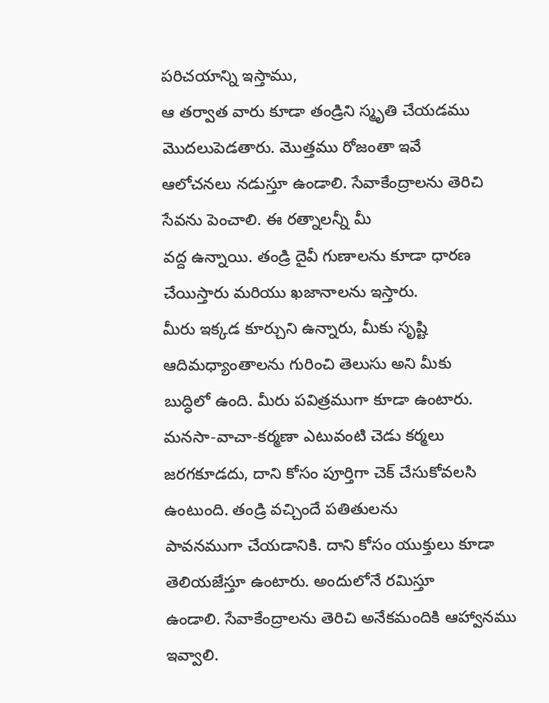పరిచయాన్ని ఇస్తాము,
ఆ తర్వాత వారు కూడా తండ్రిని స్మృతి చేయడము మొదలుపెడతారు. మొత్తము రోజంతా ఇవే
ఆలోచనలు నడుస్తూ ఉండాలి. సేవాకేంద్రాలను తెరిచి సేవను పెంచాలి. ఈ రత్నాలన్నీ మీ
వద్ద ఉన్నాయి. తండ్రి దైవీ గుణాలను కూడా ధారణ చేయిస్తారు మరియు ఖజానాలను ఇస్తారు.
మీరు ఇక్కడ కూర్చుని ఉన్నారు, మీకు సృష్టి ఆదిమధ్యాంతాలను గురించి తెలుసు అని మీకు
బుద్ధిలో ఉంది. మీరు పవిత్రముగా కూడా ఉంటారు. మనసా-వాచా-కర్మణా ఎటువంటి చెడు కర్మలు
జరగకూడదు, దాని కోసం పూర్తిగా చెక్ చేసుకోవలసి ఉంటుంది. తండ్రి వచ్చిందే పతితులను
పావనముగా చేయడానికి. దాని కోసం యుక్తులు కూడా తెలియజేస్తూ ఉంటారు. అందులోనే రమిస్తూ
ఉండాలి. సేవాకేంద్రాలను తెరిచి అనేకమందికి ఆహ్వానము ఇవ్వాలి.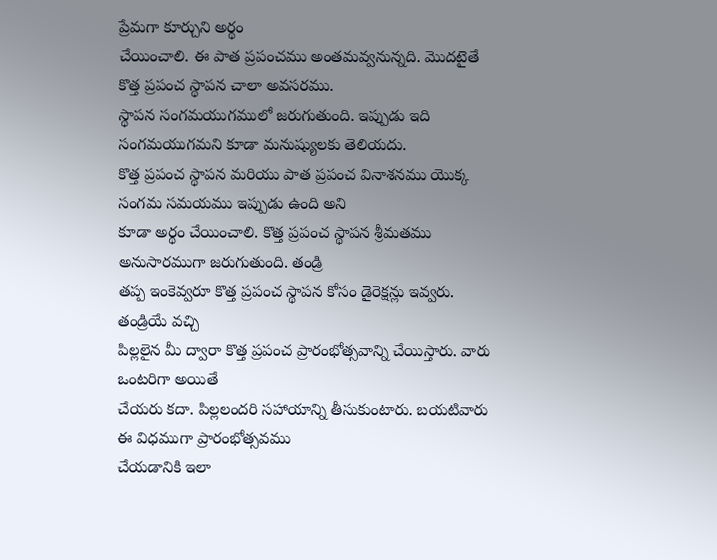ప్రేమగా కూర్చుని అర్థం
చేయించాలి. ఈ పాత ప్రపంచము అంతమవ్వనున్నది. మొదటైతే కొత్త ప్రపంచ స్థాపన చాలా అవసరము.
స్థాపన సంగమయుగములో జరుగుతుంది. ఇప్పుడు ఇది సంగమయుగమని కూడా మనుష్యులకు తెలియదు.
కొత్త ప్రపంచ స్థాపన మరియు పాత ప్రపంచ వినాశనము యొక్క సంగమ సమయము ఇప్పుడు ఉంది అని
కూడా అర్థం చేయించాలి. కొత్త ప్రపంచ స్థాపన శ్రీమతము అనుసారముగా జరుగుతుంది. తండ్రి
తప్ప ఇంకెవ్వరూ కొత్త ప్రపంచ స్థాపన కోసం డైరెక్షన్లు ఇవ్వరు. తండ్రియే వచ్చి
పిల్లలైన మీ ద్వారా కొత్త ప్రపంచ ప్రారంభోత్సవాన్ని చేయిస్తారు. వారు ఒంటరిగా అయితే
చేయరు కదా. పిల్లలందరి సహాయాన్ని తీసుకుంటారు. బయటివారు ఈ విధముగా ప్రారంభోత్సవము
చేయడానికి ఇలా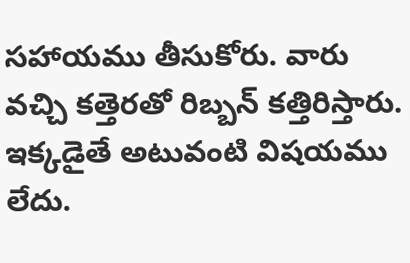సహాయము తీసుకోరు. వారు వచ్చి కత్తెరతో రిబ్బన్ కత్తిరిస్తారు.
ఇక్కడైతే అటువంటి విషయము లేదు.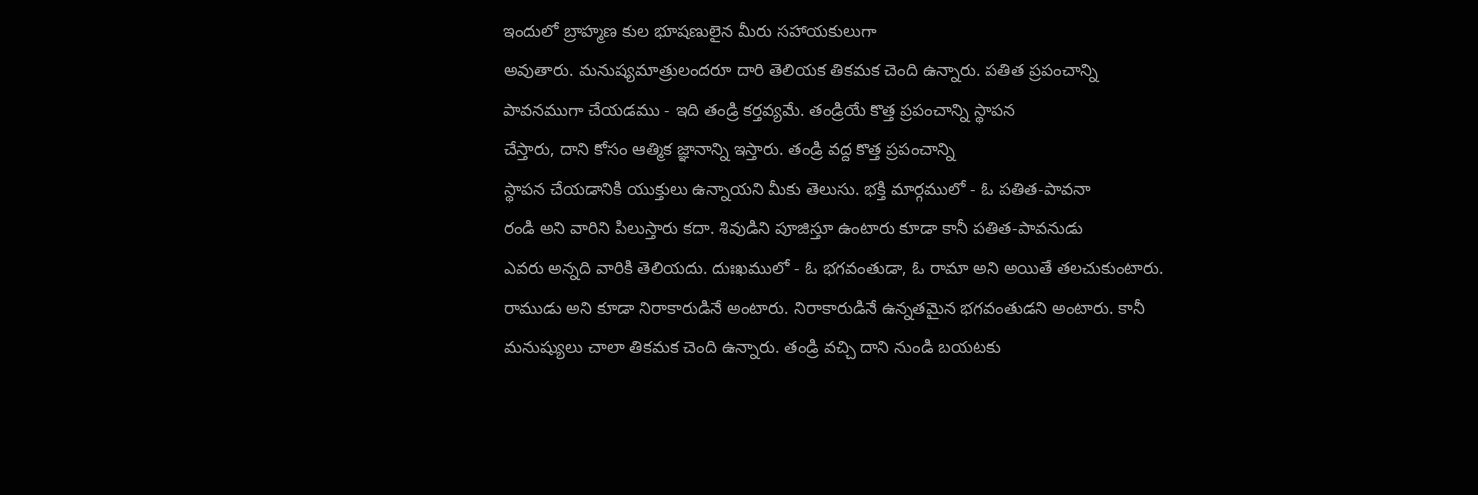ఇందులో బ్రాహ్మణ కుల భూషణులైన మీరు సహాయకులుగా
అవుతారు. మనుష్యమాత్రులందరూ దారి తెలియక తికమక చెంది ఉన్నారు. పతిత ప్రపంచాన్ని
పావనముగా చేయడము - ఇది తండ్రి కర్తవ్యమే. తండ్రియే కొత్త ప్రపంచాన్ని స్థాపన
చేస్తారు, దాని కోసం ఆత్మిక జ్ఞానాన్ని ఇస్తారు. తండ్రి వద్ద కొత్త ప్రపంచాన్ని
స్థాపన చేయడానికి యుక్తులు ఉన్నాయని మీకు తెలుసు. భక్తి మార్గములో - ఓ పతిత-పావనా
రండి అని వారిని పిలుస్తారు కదా. శివుడిని పూజిస్తూ ఉంటారు కూడా కానీ పతిత-పావనుడు
ఎవరు అన్నది వారికి తెలియదు. దుఃఖములో - ఓ భగవంతుడా, ఓ రామా అని అయితే తలచుకుంటారు.
రాముడు అని కూడా నిరాకారుడినే అంటారు. నిరాకారుడినే ఉన్నతమైన భగవంతుడని అంటారు. కానీ
మనుష్యులు చాలా తికమక చెంది ఉన్నారు. తండ్రి వచ్చి దాని నుండి బయటకు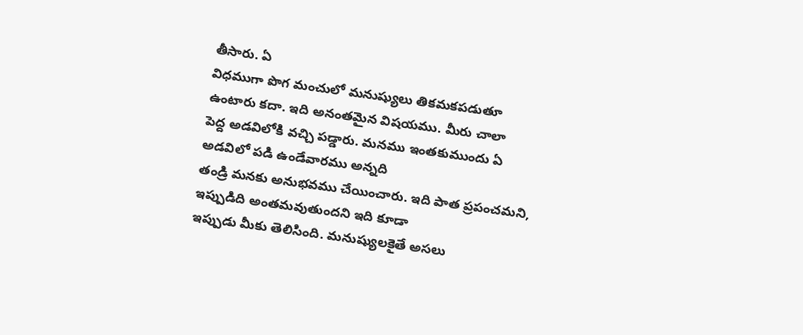తీసారు. ఏ
విధముగా పొగ మంచులో మనుష్యులు తికమకపడుతూ ఉంటారు కదా. ఇది అనంతమైన విషయము. మీరు చాలా
పెద్ద అడవిలోకి వచ్చి పడ్డారు. మనము ఇంతకుముందు ఏ అడవిలో పడి ఉండేవారము అన్నది
తండ్రి మనకు అనుభవము చేయించారు. ఇది పాత ప్రపంచమని, ఇప్పుడిది అంతమవుతుందని ఇది కూడా
ఇప్పుడు మీకు తెలిసింది. మనుష్యులకైతే అసలు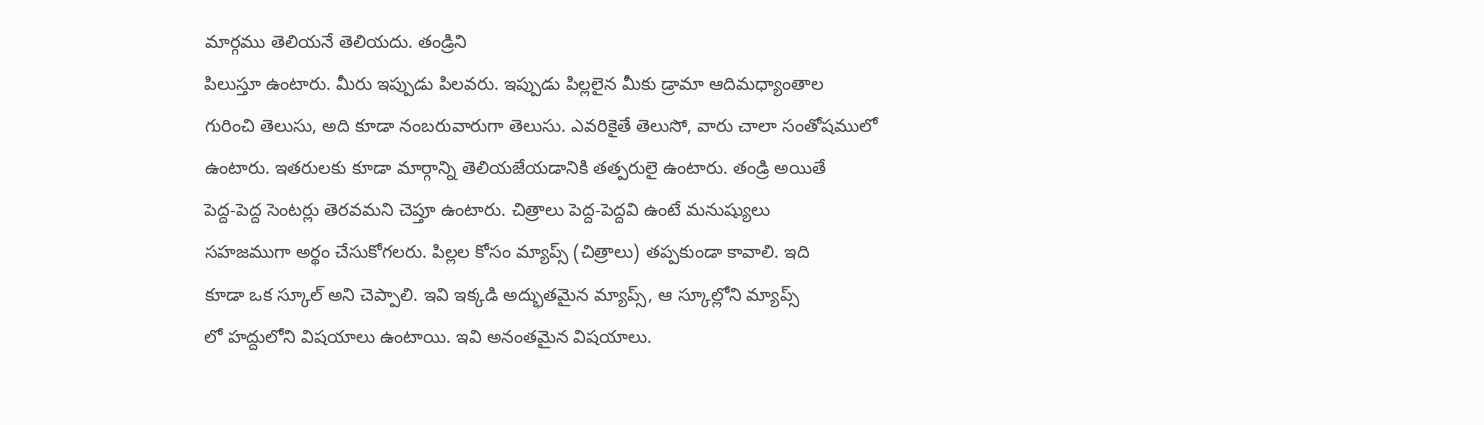మార్గము తెలియనే తెలియదు. తండ్రిని
పిలుస్తూ ఉంటారు. మీరు ఇప్పుడు పిలవరు. ఇప్పుడు పిల్లలైన మీకు డ్రామా ఆదిమధ్యాంతాల
గురించి తెలుసు, అది కూడా నంబరువారుగా తెలుసు. ఎవరికైతే తెలుసో, వారు చాలా సంతోషములో
ఉంటారు. ఇతరులకు కూడా మార్గాన్ని తెలియజేయడానికి తత్పరులై ఉంటారు. తండ్రి అయితే
పెద్ద-పెద్ద సెంటర్లు తెరవమని చెప్తూ ఉంటారు. చిత్రాలు పెద్ద-పెద్దవి ఉంటే మనుష్యులు
సహజముగా అర్థం చేసుకోగలరు. పిల్లల కోసం మ్యాప్స్ (చిత్రాలు) తప్పకుండా కావాలి. ఇది
కూడా ఒక స్కూల్ అని చెప్పాలి. ఇవి ఇక్కడి అద్భుతమైన మ్యాప్స్, ఆ స్కూల్లోని మ్యాప్స్
లో హద్దులోని విషయాలు ఉంటాయి. ఇవి అనంతమైన విషయాలు.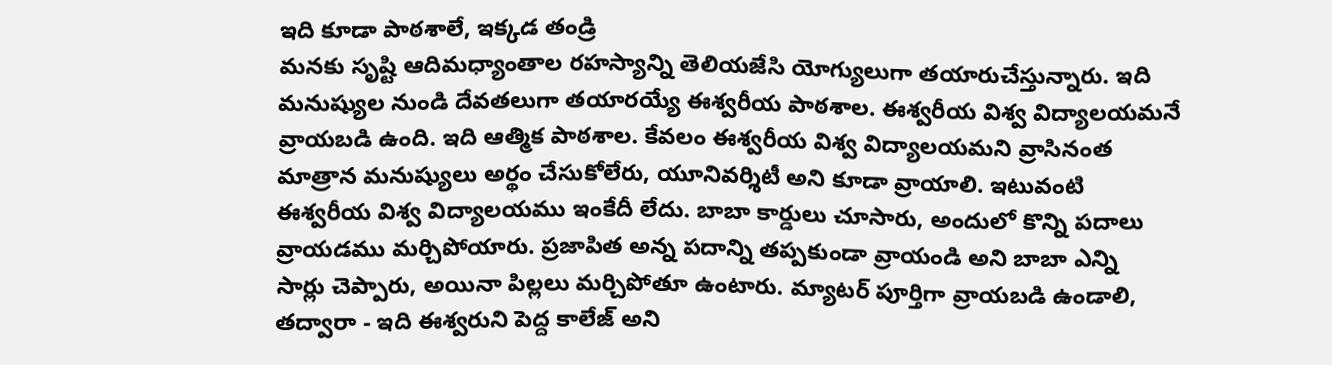ఇది కూడా పాఠశాలే, ఇక్కడ తండ్రి
మనకు సృష్టి ఆదిమధ్యాంతాల రహస్యాన్ని తెలియజేసి యోగ్యులుగా తయారుచేస్తున్నారు. ఇది
మనుష్యుల నుండి దేవతలుగా తయారయ్యే ఈశ్వరీయ పాఠశాల. ఈశ్వరీయ విశ్వ విద్యాలయమనే
వ్రాయబడి ఉంది. ఇది ఆత్మిక పాఠశాల. కేవలం ఈశ్వరీయ విశ్వ విద్యాలయమని వ్రాసినంత
మాత్రాన మనుష్యులు అర్థం చేసుకోలేరు, యూనివర్శిటీ అని కూడా వ్రాయాలి. ఇటువంటి
ఈశ్వరీయ విశ్వ విద్యాలయము ఇంకేదీ లేదు. బాబా కార్డులు చూసారు, అందులో కొన్ని పదాలు
వ్రాయడము మర్చిపోయారు. ప్రజాపిత అన్న పదాన్ని తప్పకుండా వ్రాయండి అని బాబా ఎన్ని
సార్లు చెప్పారు, అయినా పిల్లలు మర్చిపోతూ ఉంటారు. మ్యాటర్ పూర్తిగా వ్రాయబడి ఉండాలి,
తద్వారా - ఇది ఈశ్వరుని పెద్ద కాలేజ్ అని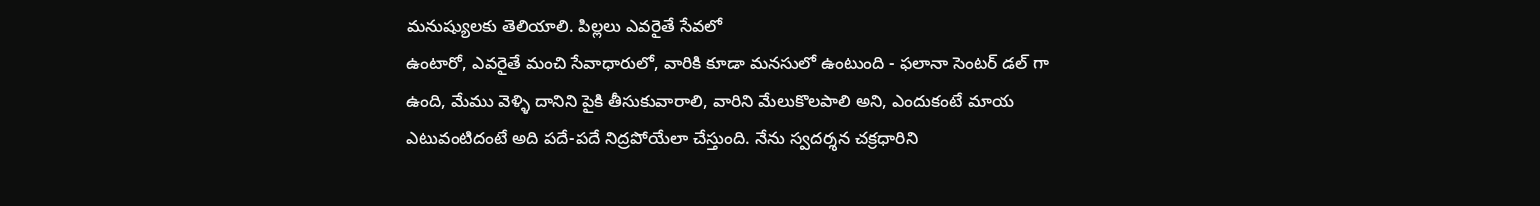మనుష్యులకు తెలియాలి. పిల్లలు ఎవరైతే సేవలో
ఉంటారో, ఎవరైతే మంచి సేవాధారులో, వారికి కూడా మనసులో ఉంటుంది - ఫలానా సెంటర్ డల్ గా
ఉంది, మేము వెళ్ళి దానిని పైకి తీసుకువారాలి, వారిని మేలుకొలపాలి అని, ఎందుకంటే మాయ
ఎటువంటిదంటే అది పదే-పదే నిద్రపోయేలా చేస్తుంది. నేను స్వదర్శన చక్రధారిని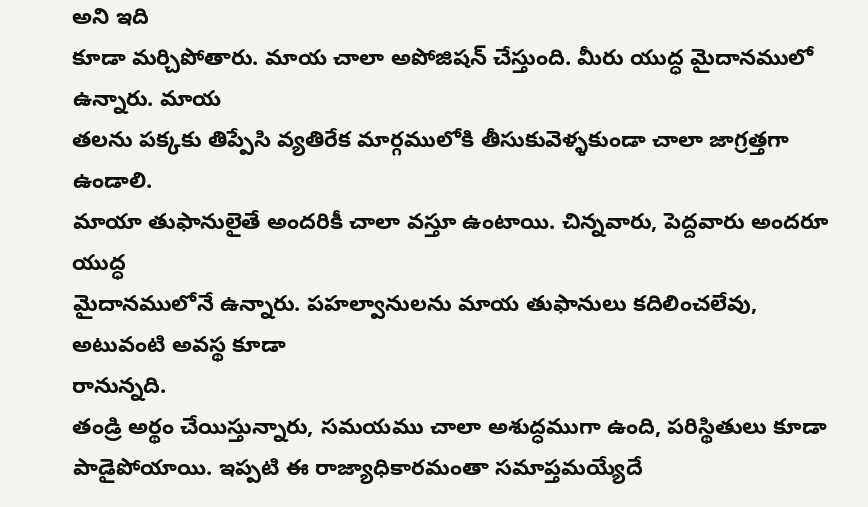అని ఇది
కూడా మర్చిపోతారు. మాయ చాలా అపోజిషన్ చేస్తుంది. మీరు యుద్ధ మైదానములో ఉన్నారు. మాయ
తలను పక్కకు తిప్పేసి వ్యతిరేక మార్గములోకి తీసుకువెళ్ళకుండా చాలా జాగ్రత్తగా ఉండాలి.
మాయా తుఫానులైతే అందరికీ చాలా వస్తూ ఉంటాయి. చిన్నవారు, పెద్దవారు అందరూ యుద్ధ
మైదానములోనే ఉన్నారు. పహల్వానులను మాయ తుఫానులు కదిలించలేవు, అటువంటి అవస్థ కూడా
రానున్నది.
తండ్రి అర్థం చేయిస్తున్నారు, సమయము చాలా అశుద్ధముగా ఉంది, పరిస్థితులు కూడా
పాడైపోయాయి. ఇప్పటి ఈ రాజ్యాధికారమంతా సమాప్తమయ్యేదే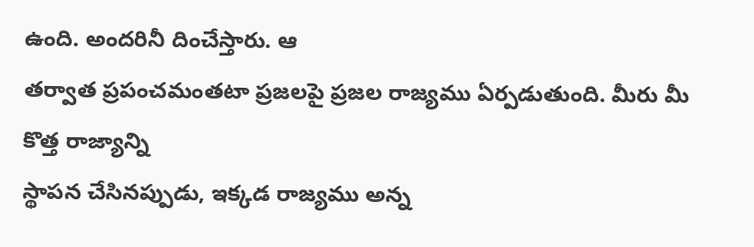ఉంది. అందరినీ దించేస్తారు. ఆ
తర్వాత ప్రపంచమంతటా ప్రజలపై ప్రజల రాజ్యము ఏర్పడుతుంది. మీరు మీ కొత్త రాజ్యాన్ని
స్థాపన చేసినప్పుడు, ఇక్కడ రాజ్యము అన్న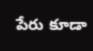పేరు కూడా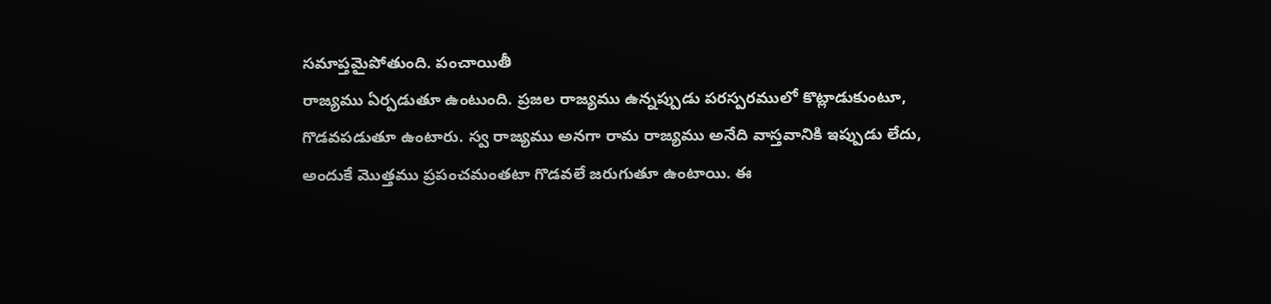సమాప్తమైపోతుంది. పంచాయితీ
రాజ్యము ఏర్పడుతూ ఉంటుంది. ప్రజల రాజ్యము ఉన్నప్పుడు పరస్పరములో కొట్లాడుకుంటూ,
గొడవపడుతూ ఉంటారు. స్వ రాజ్యము అనగా రామ రాజ్యము అనేది వాస్తవానికి ఇప్పుడు లేదు,
అందుకే మొత్తము ప్రపంచమంతటా గొడవలే జరుగుతూ ఉంటాయి. ఈ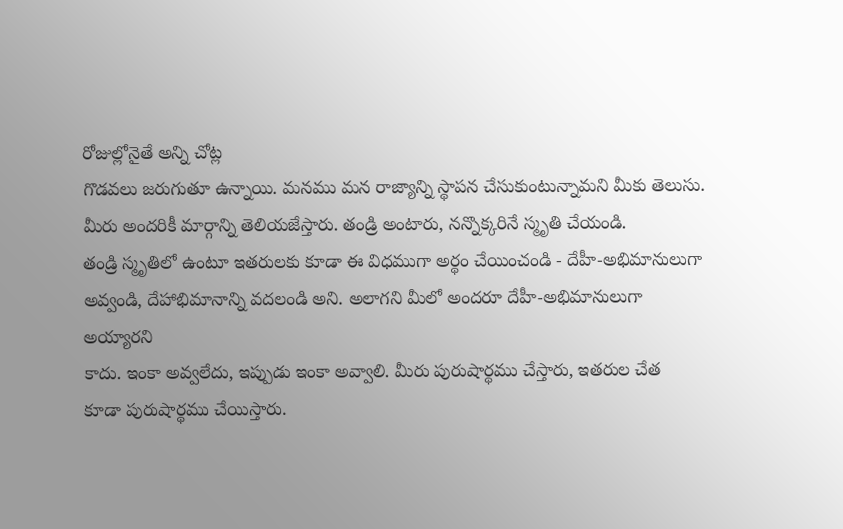రోజుల్లోనైతే అన్ని చోట్ల
గొడవలు జరుగుతూ ఉన్నాయి. మనము మన రాజ్యాన్ని స్థాపన చేసుకుంటున్నామని మీకు తెలుసు.
మీరు అందరికీ మార్గాన్ని తెలియజేస్తారు. తండ్రి అంటారు, నన్నొక్కరినే స్మృతి చేయండి.
తండ్రి స్మృతిలో ఉంటూ ఇతరులకు కూడా ఈ విధముగా అర్థం చేయించండి - దేహీ-అభిమానులుగా
అవ్వండి, దేహాభిమానాన్ని వదలండి అని. అలాగని మీలో అందరూ దేహీ-అభిమానులుగా అయ్యారని
కాదు. ఇంకా అవ్వలేదు, ఇప్పుడు ఇంకా అవ్వాలి. మీరు పురుషార్థము చేస్తారు, ఇతరుల చేత
కూడా పురుషార్థము చేయిస్తారు.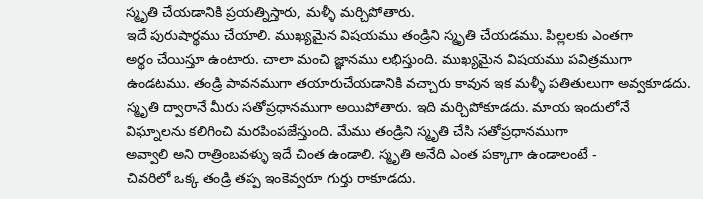స్మృతి చేయడానికి ప్రయత్నిస్తారు, మళ్ళీ మర్చిపోతారు.
ఇదే పురుషార్థము చేయాలి. ముఖ్యమైన విషయము తండ్రిని స్మృతి చేయడము. పిల్లలకు ఎంతగా
అర్థం చేయిస్తూ ఉంటారు. చాలా మంచి జ్ఞానము లభిస్తుంది. ముఖ్యమైన విషయము పవిత్రముగా
ఉండటము. తండ్రి పావనముగా తయారుచేయడానికి వచ్చారు కావున ఇక మళ్ళీ పతితులుగా అవ్వకూడదు.
స్మృతి ద్వారానే మీరు సతోప్రధానముగా అయిపోతారు. ఇది మర్చిపోకూడదు. మాయ ఇందులోనే
విఘ్నాలను కలిగించి మరపింపజేస్తుంది. మేము తండ్రిని స్మృతి చేసి సతోప్రధానముగా
అవ్వాలి అని రాత్రింబవళ్ళు ఇదే చింత ఉండాలి. స్మృతి అనేది ఎంత పక్కాగా ఉండాలంటే -
చివరిలో ఒక్క తండ్రి తప్ప ఇంకెవ్వరూ గుర్తు రాకూడదు.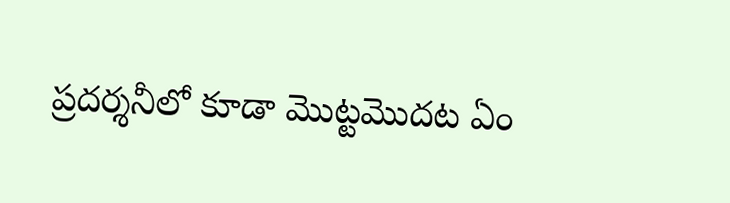ప్రదర్శనీలో కూడా మొట్టమొదట ఏం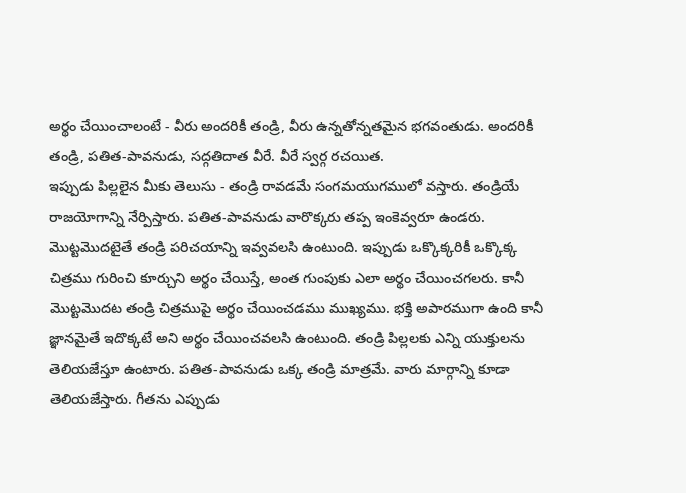అర్థం చేయించాలంటే - వీరు అందరికీ తండ్రి, వీరు ఉన్నతోన్నతమైన భగవంతుడు. అందరికీ
తండ్రి, పతిత-పావనుడు, సద్గతిదాత వీరే. వీరే స్వర్గ రచయిత.
ఇప్పుడు పిల్లలైన మీకు తెలుసు - తండ్రి రావడమే సంగమయుగములో వస్తారు. తండ్రియే
రాజయోగాన్ని నేర్పిస్తారు. పతిత-పావనుడు వారొక్కరు తప్ప ఇంకెవ్వరూ ఉండరు.
మొట్టమొదటైతే తండ్రి పరిచయాన్ని ఇవ్వవలసి ఉంటుంది. ఇప్పుడు ఒక్కొక్కరికీ ఒక్కొక్క
చిత్రము గురించి కూర్చుని అర్థం చేయిస్తే, అంత గుంపుకు ఎలా అర్థం చేయించగలరు. కానీ
మొట్టమొదట తండ్రి చిత్రముపై అర్థం చేయించడము ముఖ్యము. భక్తి అపారముగా ఉంది కానీ
జ్ఞానమైతే ఇదొక్కటే అని అర్థం చేయించవలసి ఉంటుంది. తండ్రి పిల్లలకు ఎన్ని యుక్తులను
తెలియజేస్తూ ఉంటారు. పతిత-పావనుడు ఒక్క తండ్రి మాత్రమే. వారు మార్గాన్ని కూడా
తెలియజేస్తారు. గీతను ఎప్పుడు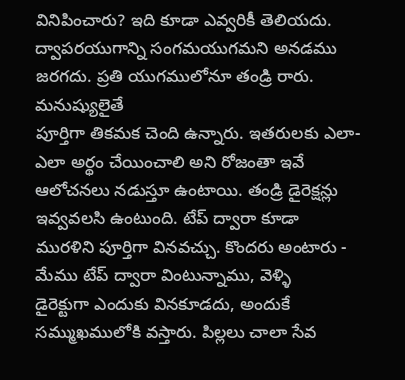వినిపించారు? ఇది కూడా ఎవ్వరికీ తెలియదు.
ద్వాపరయుగాన్ని సంగమయుగమని అనడము జరగదు. ప్రతి యుగములోనూ తండ్రి రారు. మనుష్యులైతే
పూర్తిగా తికమక చెంది ఉన్నారు. ఇతరులకు ఎలా-ఎలా అర్థం చేయించాలి అని రోజంతా ఇవే
ఆలోచనలు నడుస్తూ ఉంటాయి. తండ్రి డైరెక్షన్లు ఇవ్వవలసి ఉంటుంది. టేప్ ద్వారా కూడా
మురళిని పూర్తిగా వినవచ్చు. కొందరు అంటారు - మేము టేప్ ద్వారా వింటున్నాము, వెళ్ళి
డైరెక్టుగా ఎందుకు వినకూడదు, అందుకే సమ్ముఖములోకి వస్తారు. పిల్లలు చాలా సేవ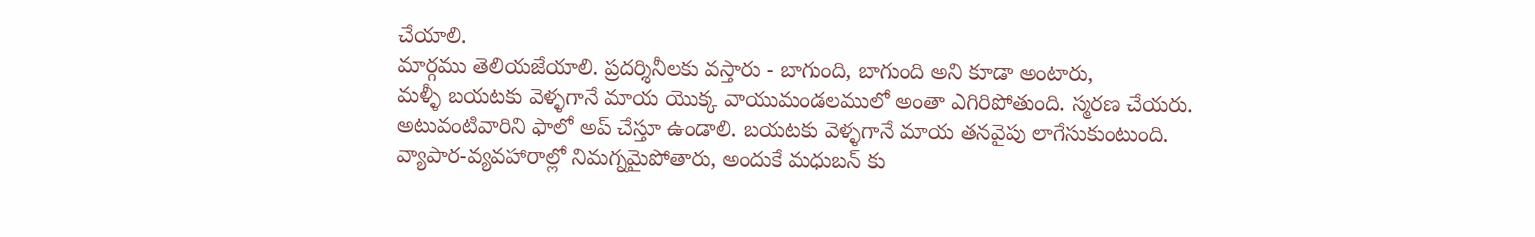చేయాలి.
మార్గము తెలియజేయాలి. ప్రదర్శినీలకు వస్తారు - బాగుంది, బాగుంది అని కూడా అంటారు,
మళ్ళీ బయటకు వెళ్ళగానే మాయ యొక్క వాయుమండలములో అంతా ఎగిరిపోతుంది. స్మరణ చేయరు.
అటువంటివారిని ఫాలో అప్ చేస్తూ ఉండాలి. బయటకు వెళ్ళగానే మాయ తనవైపు లాగేసుకుంటుంది.
వ్యాపార-వ్యవహారాల్లో నిమగ్నమైపోతారు, అందుకే మధుబన్ కు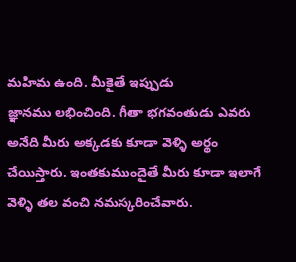మహిమ ఉంది. మీకైతే ఇప్పుడు
జ్ఞానము లభించింది. గీతా భగవంతుడు ఎవరు అనేది మీరు అక్కడకు కూడా వెళ్ళి అర్థం
చేయిస్తారు. ఇంతకుముందైతే మీరు కూడా ఇలాగే వెళ్ళి తల వంచి నమస్కరించేవారు.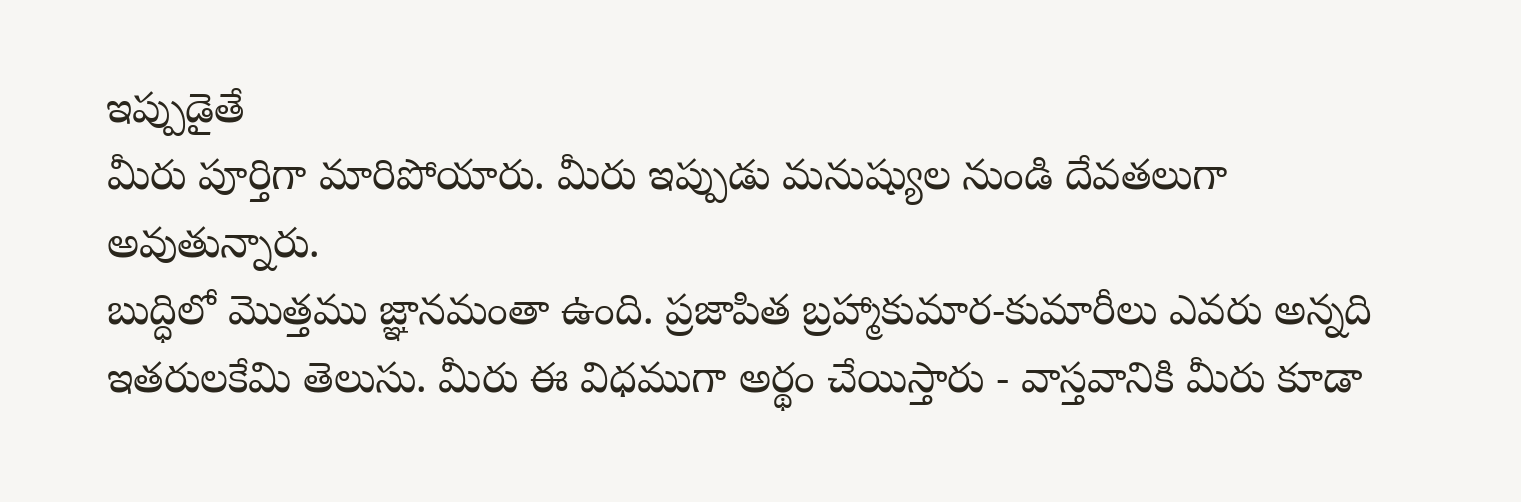ఇప్పుడైతే
మీరు పూర్తిగా మారిపోయారు. మీరు ఇప్పుడు మనుష్యుల నుండి దేవతలుగా అవుతున్నారు.
బుద్ధిలో మొత్తము జ్ఞానమంతా ఉంది. ప్రజాపిత బ్రహ్మాకుమార-కుమారీలు ఎవరు అన్నది
ఇతరులకేమి తెలుసు. మీరు ఈ విధముగా అర్థం చేయిస్తారు - వాస్తవానికి మీరు కూడా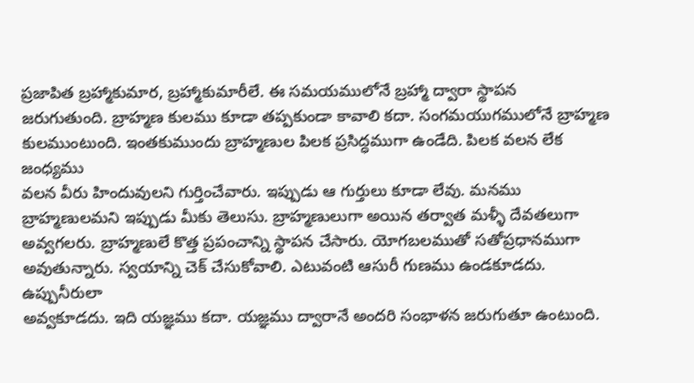ప్రజాపిత బ్రహ్మాకుమార, బ్రహ్మాకుమారీలే. ఈ సమయములోనే బ్రహ్మా ద్వారా స్థాపన
జరుగుతుంది. బ్రాహ్మణ కులము కూడా తప్పకుండా కావాలి కదా. సంగమయుగములోనే బ్రాహ్మణ
కులముంటుంది. ఇంతకుముందు బ్రాహ్మణుల పిలక ప్రసిద్ధముగా ఉండేది. పిలక వలన లేక జంధ్యము
వలన వీరు హిందువులని గుర్తించేవారు. ఇప్పుడు ఆ గుర్తులు కూడా లేవు. మనము
బ్రాహ్మణులమని ఇప్పుడు మీకు తెలుసు. బ్రాహ్మణులుగా అయిన తర్వాత మళ్ళీ దేవతలుగా
అవ్వగలరు. బ్రాహ్మణులే కొత్త ప్రపంచాన్ని స్థాపన చేసారు. యోగబలముతో సతోప్రధానముగా
అవుతున్నారు. స్వయాన్ని చెక్ చేసుకోవాలి. ఎటువంటి ఆసురీ గుణము ఉండకూడదు. ఉప్పునీరులా
అవ్వకూడదు. ఇది యజ్ఞము కదా. యజ్ఞము ద్వారానే అందరి సంభాళన జరుగుతూ ఉంటుంది.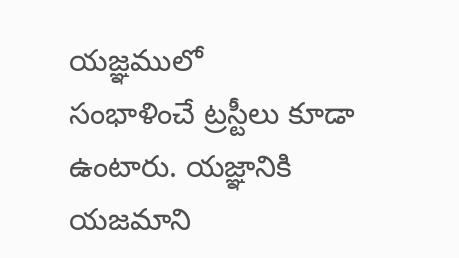యజ్ఞములో
సంభాళించే ట్రస్టీలు కూడా ఉంటారు. యజ్ఞానికి యజమాని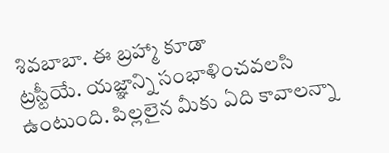శివబాబా. ఈ బ్రహ్మా కూడా
ట్రస్టీయే. యజ్ఞాన్ని సంభాళించవలసి ఉంటుంది. పిల్లలైన మీకు ఏది కావాలన్నా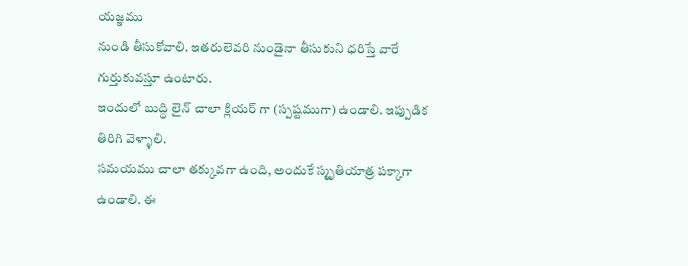యజ్ఞము
నుండి తీసుకోవాలి. ఇతరులెవరి నుండైనా తీసుకుని ధరిస్తే వారే గుర్తుకువస్తూ ఉంటారు.
ఇందులో బుద్ధి లైన్ చాలా క్లియర్ గా (స్పష్టముగా) ఉండాలి. ఇప్పుడిక తిరిగి వెళ్ళాలి.
సమయము చాలా తక్కువగా ఉంది, అందుకే స్మృతియాత్ర పక్కాగా ఉండాలి. ఈ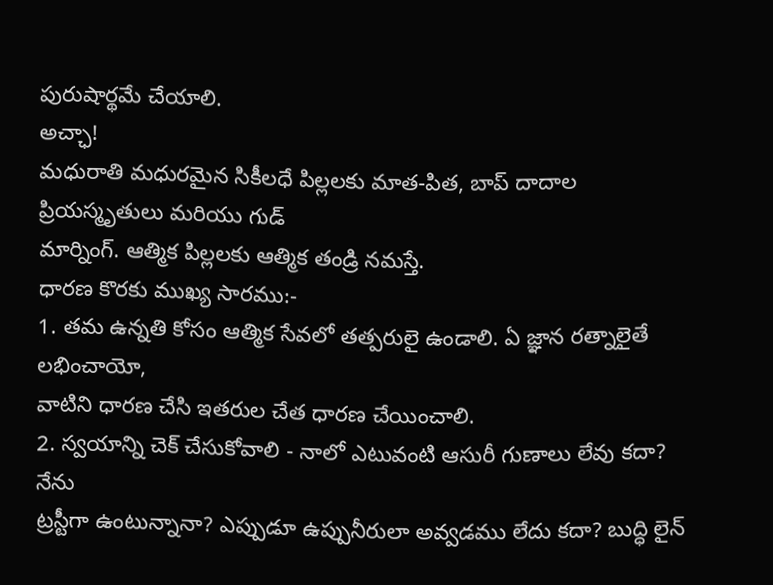పురుషార్థమే చేయాలి.
అచ్ఛా!
మధురాతి మధురమైన సికీలధే పిల్లలకు మాత-పిత, బాప్ దాదాల ప్రియస్మృతులు మరియు గుడ్
మార్నింగ్. ఆత్మిక పిల్లలకు ఆత్మిక తండ్రి నమస్తే.
ధారణ కొరకు ముఖ్య సారము:-
1. తమ ఉన్నతి కోసం ఆత్మిక సేవలో తత్పరులై ఉండాలి. ఏ జ్ఞాన రత్నాలైతే లభించాయో,
వాటిని ధారణ చేసి ఇతరుల చేత ధారణ చేయించాలి.
2. స్వయాన్ని చెక్ చేసుకోవాలి - నాలో ఎటువంటి ఆసురీ గుణాలు లేవు కదా? నేను
ట్రస్టీగా ఉంటున్నానా? ఎప్పుడూ ఉప్పునీరులా అవ్వడము లేదు కదా? బుద్ధి లైన్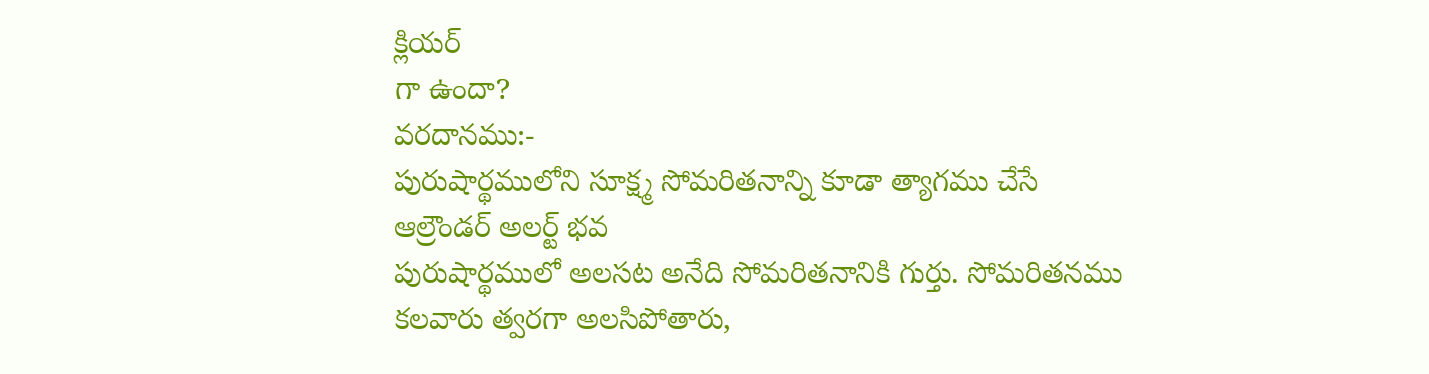క్లియర్
గా ఉందా?
వరదానము:-
పురుషార్థములోని సూక్ష్మ సోమరితనాన్ని కూడా త్యాగము చేసే
ఆల్రౌండర్ అలర్ట్ భవ
పురుషార్థములో అలసట అనేది సోమరితనానికి గుర్తు. సోమరితనము
కలవారు త్వరగా అలసిపోతారు,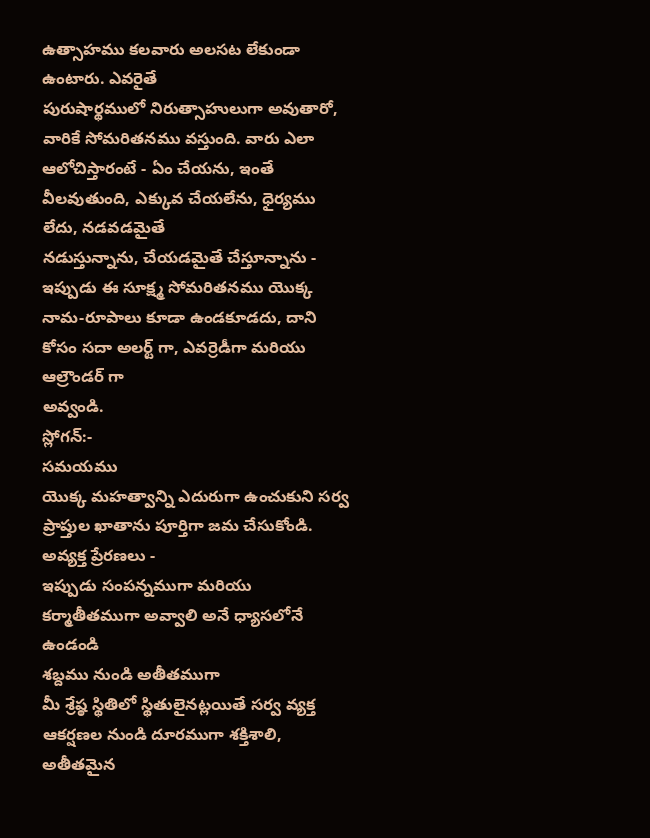ఉత్సాహము కలవారు అలసట లేకుండా ఉంటారు. ఎవరైతే
పురుషార్థములో నిరుత్సాహులుగా అవుతారో, వారికే సోమరితనము వస్తుంది. వారు ఎలా
ఆలోచిస్తారంటే - ఏం చేయను, ఇంతే వీలవుతుంది, ఎక్కువ చేయలేను, ధైర్యము లేదు, నడవడమైతే
నడుస్తున్నాను, చేయడమైతే చేస్తూన్నాను - ఇప్పుడు ఈ సూక్ష్మ సోమరితనము యొక్క
నామ-రూపాలు కూడా ఉండకూడదు, దాని కోసం సదా అలర్ట్ గా, ఎవర్రెడీగా మరియు ఆల్రౌండర్ గా
అవ్వండి.
స్లోగన్:-
సమయము
యొక్క మహత్వాన్ని ఎదురుగా ఉంచుకుని సర్వ ప్రాప్తుల ఖాతాను పూర్తిగా జమ చేసుకోండి.
అవ్యక్త ప్రేరణలు -
ఇప్పుడు సంపన్నముగా మరియు కర్మాతీతముగా అవ్వాలి అనే ధ్యాసలోనే ఉండండి
శబ్దము నుండి అతీతముగా
మీ శ్రేష్ఠ స్థితిలో స్థితులైనట్లయితే సర్వ వ్యక్త ఆకర్షణల నుండి దూరముగా శక్తిశాలి,
అతీతమైన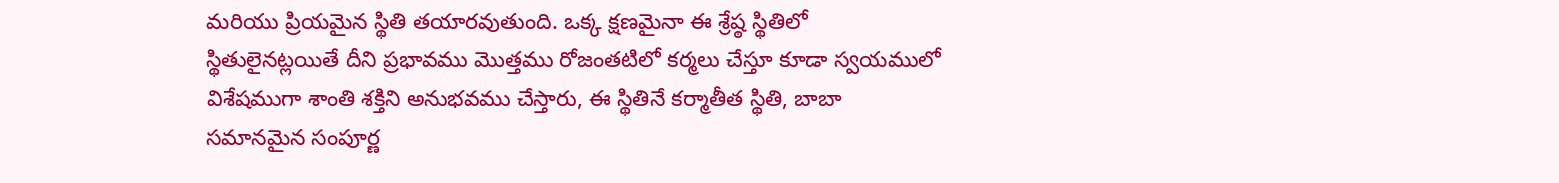మరియు ప్రియమైన స్థితి తయారవుతుంది. ఒక్క క్షణమైనా ఈ శ్రేష్ఠ స్థితిలో
స్థితులైనట్లయితే దీని ప్రభావము మొత్తము రోజంతటిలో కర్మలు చేస్తూ కూడా స్వయములో
విశేషముగా శాంతి శక్తిని అనుభవము చేస్తారు, ఈ స్థితినే కర్మాతీత స్థితి, బాబా
సమానమైన సంపూర్ణ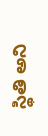స్థితి అని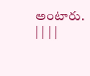అంటారు.
| | | |